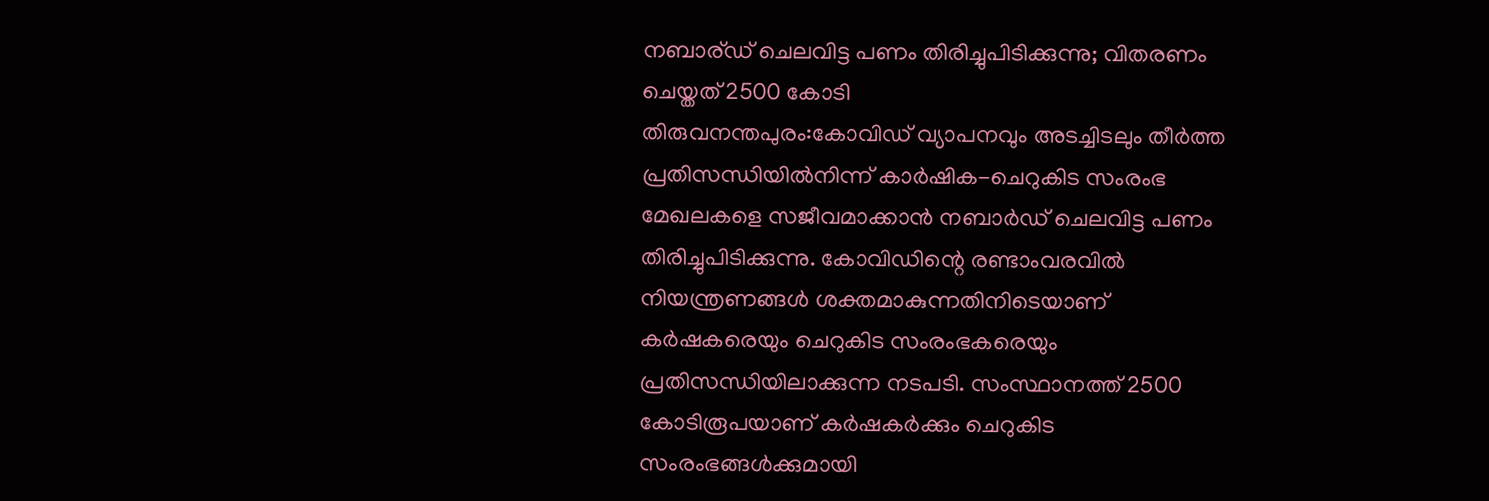നബാര്ഡ് ചെലവിട്ട പണം തിരിച്ചുപിടിക്കുന്നു; വിതരണം ചെയ്തത് 2500 കോടി
തിരുവനന്തപുരം:കോവിഡ് വ്യാപനവും അടച്ചിടലും തീർത്ത പ്രതിസന്ധിയിൽനിന്ന് കാർഷിക-ചെറുകിട സംരംഭ മേഖലകളെ സജീവമാക്കാൻ നബാർഡ് ചെലവിട്ട പണം തിരിച്ചുപിടിക്കുന്നു. കോവിഡിന്റെ രണ്ടാംവരവിൽ നിയന്ത്രണങ്ങൾ ശക്തമാകുന്നതിനിടെയാണ് കർഷകരെയും ചെറുകിട സംരംഭകരെയും പ്രതിസന്ധിയിലാക്കുന്ന നടപടി. സംസ്ഥാനത്ത് 2500 കോടിരൂപയാണ് കർഷകർക്കും ചെറുകിട സംരംഭങ്ങൾക്കുമായി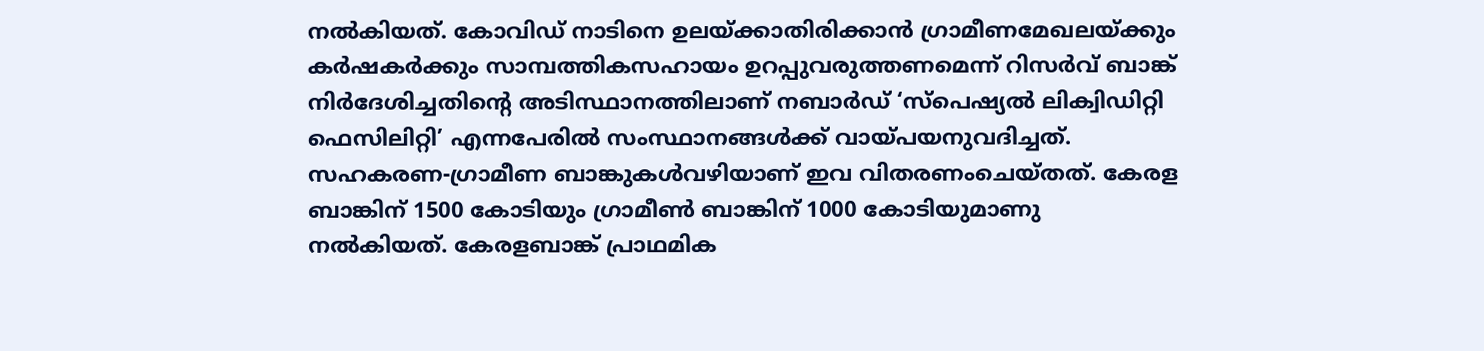നൽകിയത്. കോവിഡ് നാടിനെ ഉലയ്ക്കാതിരിക്കാൻ ഗ്രാമീണമേഖലയ്ക്കും കർഷകർക്കും സാമ്പത്തികസഹായം ഉറപ്പുവരുത്തണമെന്ന് റിസർവ് ബാങ്ക് നിർദേശിച്ചതിന്റെ അടിസ്ഥാനത്തിലാണ് നബാർഡ് ‘സ്പെഷ്യൽ ലിക്വിഡിറ്റി ഫെസിലിറ്റി’ എന്നപേരിൽ സംസ്ഥാനങ്ങൾക്ക് വായ്പയനുവദിച്ചത്. സഹകരണ-ഗ്രാമീണ ബാങ്കുകൾവഴിയാണ് ഇവ വിതരണംചെയ്തത്. കേരള ബാങ്കിന് 1500 കോടിയും ഗ്രാമീൺ ബാങ്കിന് 1000 കോടിയുമാണു നൽകിയത്. കേരളബാങ്ക് പ്രാഥമിക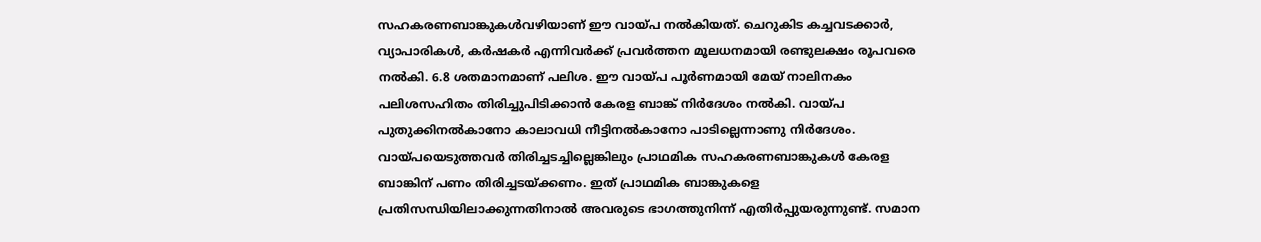സഹകരണബാങ്കുകൾവഴിയാണ് ഈ വായ്പ നൽകിയത്. ചെറുകിട കച്ചവടക്കാർ, വ്യാപാരികൾ, കർഷകർ എന്നിവർക്ക് പ്രവർത്തന മൂലധനമായി രണ്ടുലക്ഷം രൂപവരെ നൽകി. 6.8 ശതമാനമാണ് പലിശ. ഈ വായ്പ പൂർണമായി മേയ് നാലിനകം പലിശസഹിതം തിരിച്ചുപിടിക്കാൻ കേരള ബാങ്ക് നിർദേശം നൽകി. വായ്പ പുതുക്കിനൽകാനോ കാലാവധി നീട്ടിനൽകാനോ പാടില്ലെന്നാണു നിർദേശം. വായ്പയെടുത്തവർ തിരിച്ചടച്ചില്ലെങ്കിലും പ്രാഥമിക സഹകരണബാങ്കുകൾ കേരള ബാങ്കിന് പണം തിരിച്ചടയ്ക്കണം. ഇത് പ്രാഥമിക ബാങ്കുകളെ പ്രതിസന്ധിയിലാക്കുന്നതിനാൽ അവരുടെ ഭാഗത്തുനിന്ന് എതിർപ്പുയരുന്നുണ്ട്. സമാന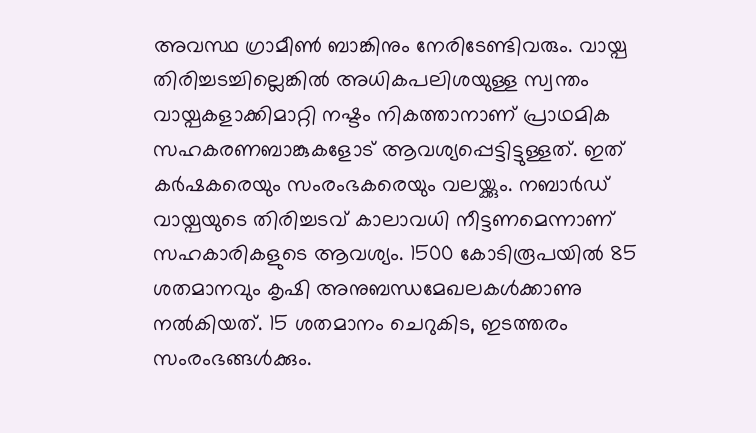അവസ്ഥ ഗ്രാമീൺ ബാങ്കിനും നേരിടേണ്ടിവരും. വായ്പ തിരിച്ചടച്ചില്ലെങ്കിൽ അധികപലിശയുള്ള സ്വന്തം വായ്പകളാക്കിമാറ്റി നഷ്ടം നികത്താനാണ് പ്രാഥമിക സഹകരണബാങ്കുകളോട് ആവശ്യപ്പെട്ടിട്ടുള്ളത്. ഇത് കർഷകരെയും സംരംഭകരെയും വലയ്ക്കും. നബാർഡ് വായ്പയുടെ തിരിച്ചടവ് കാലാവധി നീട്ടണമെന്നാണ് സഹകാരികളുടെ ആവശ്യം. 1500 കോടിരൂപയിൽ 85 ശതമാനവും കൃഷി അനുബന്ധമേഖലകൾക്കാണു നൽകിയത്. 15 ശതമാനം ചെറുകിട, ഇടത്തരം സംരംഭങ്ങൾക്കും.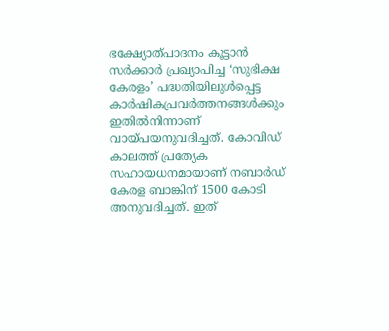ഭക്ഷ്യോത്പാദനം കൂട്ടാൻ സർക്കാർ പ്രഖ്യാപിച്ച ‘സുഭിക്ഷ കേരളം’ പദ്ധതിയിലുൾപ്പെട്ട കാർഷികപ്രവർത്തനങ്ങൾക്കും ഇതിൽനിന്നാണ് വായ്പയനുവദിച്ചത്. കോവിഡ് കാലത്ത് പ്രത്യേക സഹായധനമായാണ് നബാർഡ് കേരള ബാങ്കിന് 1500 കോടി അനുവദിച്ചത്. ഇത്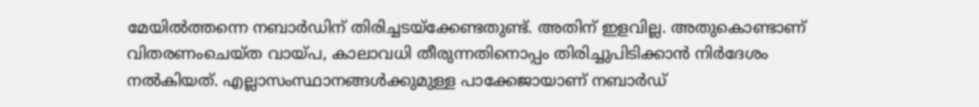മേയിൽത്തന്നെ നബാർഡിന് തിരിച്ചടയ്ക്കേണ്ടതുണ്ട്. അതിന് ഇളവില്ല. അതുകൊണ്ടാണ് വിതരണംചെയ്ത വായ്പ, കാലാവധി തീരുന്നതിനൊപ്പം തിരിച്ചുപിടിക്കാൻ നിർദേശം നൽകിയത്. എല്ലാസംസ്ഥാനങ്ങൾക്കുമുള്ള പാക്കേജായാണ് നബാർഡ്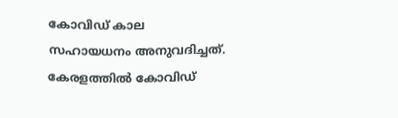കോവിഡ് കാല സഹായധനം അനുവദിച്ചത്. കേരളത്തിൽ കോവിഡ്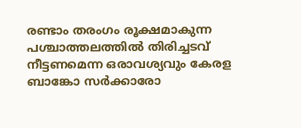രണ്ടാം തരംഗം രൂക്ഷമാകുന്ന പശ്ചാത്തലത്തിൽ തിരിച്ചടവ് നീട്ടണമെന്ന ഒരാവശ്യവും കേരള ബാങ്കോ സർക്കാരോ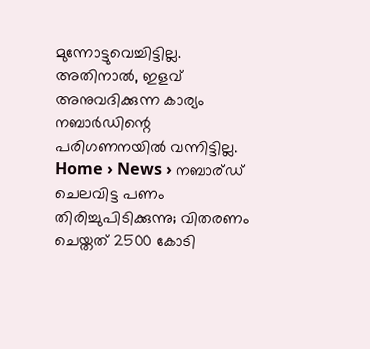മുന്നോട്ടുവെച്ചിട്ടില്ല. അതിനാൽ, ഇളവ് അനുവദിക്കുന്ന കാര്യം നബാർഡിന്റെ പരിഗണനയിൽ വന്നിട്ടില്ല.
Home › News › നബാര്ഡ് ചെലവിട്ട പണം തിരിച്ചുപിടിക്കുന്നു; വിതരണം ചെയ്തത് 2500 കോടി